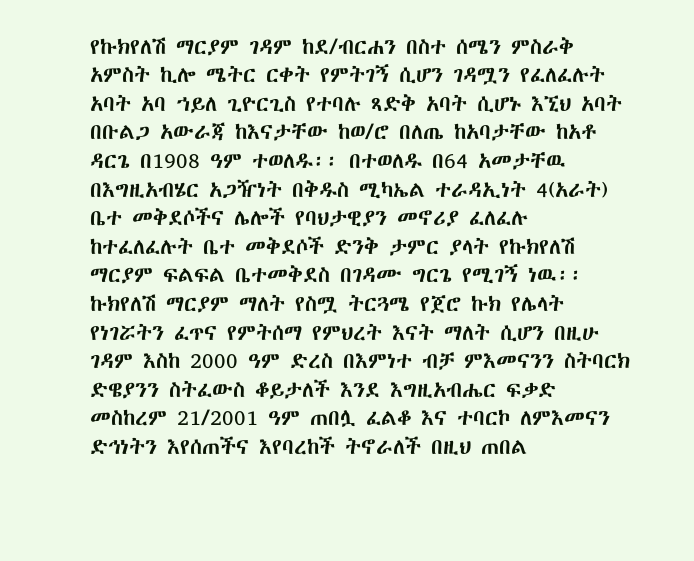የኩክየለሽ ማርያም ገዳም ከደ/ብርሐን በስተ ሰሜን ምስራቅ አምስት ኪሎ ሜትር ርቀት የምትገኝ ሲሆን ገዳሟን የፈለፈሉት አባት አባ ኀይለ ጊዮርጊስ የተባሉ ጻድቅ አባት ሲሆኑ እኚህ አባት በቡልጋ አውራጃ ከእናታቸው ከወ/ሮ በለጤ ከአባታቸው ከአቶ ዳርጌ በ1908 ዓም ተወለዱ፡፡ በተወለዱ በ64 አመታቸዉ በእግዚአብሄር አጋዥነት በቅዱስ ሚካኤል ተራዳኢነት 4(አራት) ቤተ መቅደሶችና ሌሎች የባህታዊያን መኖሪያ ፈለፈሉ ከተፈለፈሉት ቤተ መቅደሶች ድንቅ ታምር ያላት የኩክየለሽ ማርያም ፍልፍል ቤተመቅደስ በገዳሙ ግርጌ የሚገኝ ነዉ፡፡ኩክየለሽ ማርያም ማለት የስሟ ትርጓሜ የጀሮ ኩክ የሌላት የነገሯትን ፈጥና የምትሰማ የምህረት እናት ማለት ሲሆን በዚሁ ገዳም እስከ 2000 ዓም ድረስ በእምነተ ብቻ ምእመናንን ስትባርክ ድዌያንን ስትፈውስ ቆይታለች እንደ እግዚአብሔር ፍቃድ መስከረም 21/2001 ዓም ጠበሏ ፈልቆ እና ተባርኮ ለምእመናን ድኅነትን እየሰጠችና እየባረከች ትኖራለች በዚህ ጠበል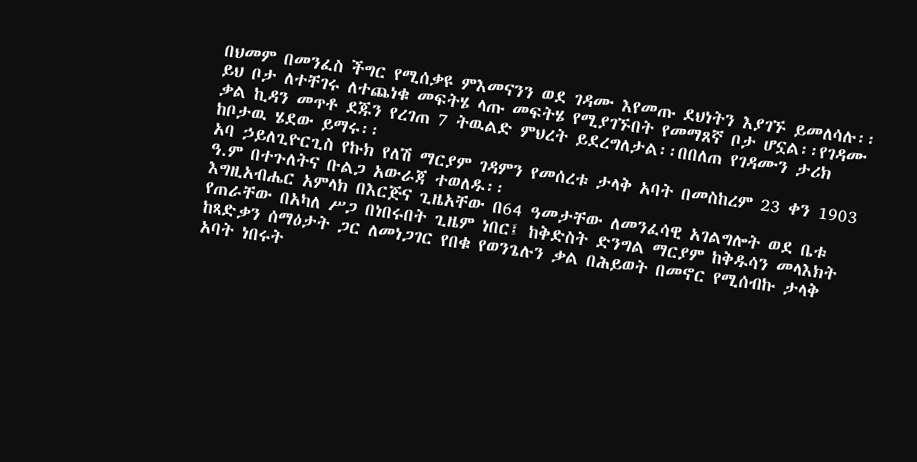በህመም በመንፈስ ችግር የሚሰቃዩ ምእመናንን ወደ ገዳሙ እየመጡ ደህነትን እያገኙ ይመለሳሉ፡፡ ይህ ቦታ ለተቸገሩ ለተጨነቁ መፍትሄ ላጡ መፍትሄ የሚያገኙበት የመማጸኛ ቦታ ሆኗል፡፡የገዳሙ ቃል ኪዳን መጥቶ ደጁን የረገጠ 7 ትዉልድ ምህረት ይደረግለታል፡፡በበለጠ የገዳሙን ታሪክ ከቦታዉ ሄደው ይማሩ፡፡
አባ ኃይለጊዮርጊስ የኩክ የለሽ ማርያም ገዳምን የመሰረቱ ታላቅ አባት በመስከረም 23 ቀን 1903 ዓ.ም በተጉለትና ቡልጋ አውራጃ ተወለዱ፡፡
እግዚአብሔር አምላክ በእርጅና ጊዜአቸው በ64 ዓመታቸው ለመንፈሳዊ አገልግሎት ወደ ቤቱ የጠራቸው በአካለ ሥጋ በነበሩበት ጊዜም ነበር፤ ከቅድስት ድንግል ማርያም ከቅዱሳን መላእክት ከጻድቃን ሰማዕታት ጋር ለመነጋገር የበቁ የወንጌሉን ቃል በሕይወት በመኖር የሚሰብኩ ታላቅ አባት ነበሩት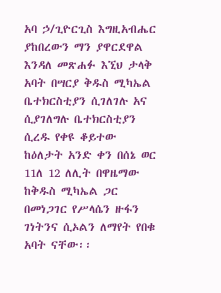አባ ኃ/ጊዮርጊስ እግዚአብሔር ያከበረውን ማን ያዋርደዋል እንዳለ መጽሐፉ እኚህ ታላቅ አባት በሣርያ ቅዱስ ሚካኤል ቤተክርስቲያን ሲገለገሉ አና ሲያገለግሉ ቤተክርስቲያን ሲረዱ የቀዩ ቆይተው ከዕለታት አንድ ቀን በሰኔ ወር 11ለ 12 ለሊት በዋዜማው ከቅዱስ ሚካኤል ጋር በመነጋገር የሥላሴን ዙፋን ገነትንና ሲኦልን ለማየት የበቁ አባት ናቸው፡፡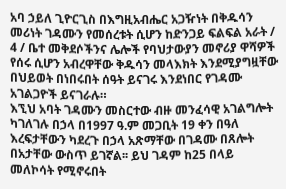አባ ኃይለ ጊዮርጊስ በእግዚአብሔር አጋዥነት በቅዱሳን መሪነት ገዳሙን የመሰረቱት ሲሆን ከድንጋይ ፍልፍል አራት / 4 / ቤተ መቅደሶችንና ሌሎች የባህታውያን መኖሪያ ዋሻዎች የሰሩ ሲሆን አብረዋቸው ቅዱሳን መላእክት እንደሚያግዟቸው በህይወት በነበሩበት ሰዓት ይናገሩ እንደነበር የገዳሙ አገልጋዮች ይናገራሉ።
እኚህ አባት ገዳሙን መስርተው ብዙ መንፈሳዊ አገልግሎት ካገለገሉ በኃላ በ1997 ዓ.ም መጋቢት 19 ቀን በዓለ እረፍታቸውን ካደረጉ በኃላ አጽማቸው በገዳሙ በጸሎት በአታቸው ውስጥ ይገኛል፡፡ ይህ ገዳም ከ25 በላይ መለኮሳት የሚኖሩበት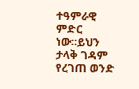ተዓምራዊ ምድር ነው።ይህን ታላቅ ገዳም የረገጠ ወንድ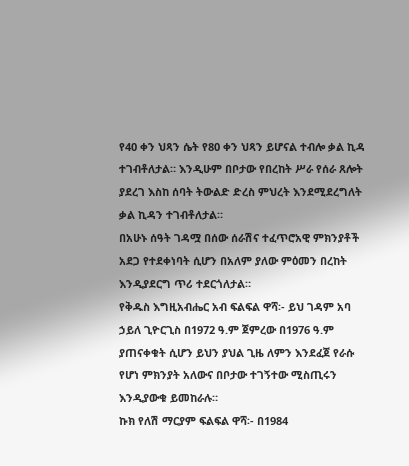የ40 ቀን ህጻን ሴት የ80 ቀን ህጻን ይሆናል ተብሎ ቃል ኪዳ ተገብቶለታል። እንዲሁም በቦታው የበረከት ሥራ የሰራ ጸሎት ያደረገ እስከ ሰባት ትውልድ ድረስ ምህረት እንደሚደረግለት ቃል ኪዳን ተገብቶለታል።
በአሁኑ ሰዓት ገዳሟ በሰው ሰራሽና ተፈጥሮአዊ ምክንያቶች አደጋ የተደቀነባት ሲሆን በአለም ያለው ምዕመን በረከት እንዲያደርግ ጥሪ ተደርጎለታል።
የቅዱስ እግዚአብሔር አብ ፍልፍል ዋሻ፡- ይህ ገዳም አባ ኃይለ ጊዮርጊስ በ1972 ዓ.ም ጀምረው በ1976 ዓ.ም ያጠናቀቁት ሲሆን ይህን ያህል ጊዜ ለምን እንደፈጀ የራሱ የሆነ ምክንያት አለውና በቦታው ተገኝተው ሚስጢሩን እንዲያውቁ ይመከራሉ።
ኩክ የለሽ ማርያም ፍልፍል ዋሻ፡- በ1984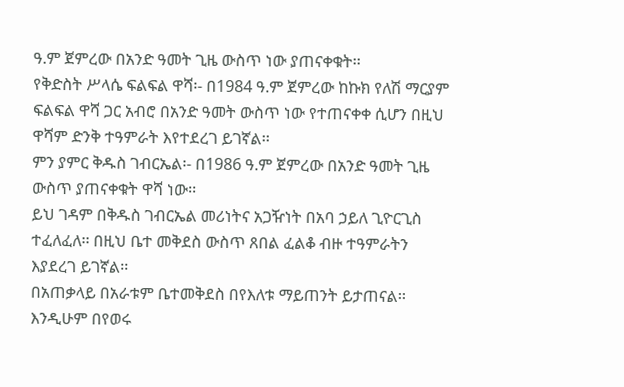ዓ.ም ጀምረው በአንድ ዓመት ጊዜ ውስጥ ነው ያጠናቀቁት፡፡
የቅድስት ሥላሴ ፍልፍል ዋሻ፡- በ1984 ዓ.ም ጀምረው ከኩክ የለሽ ማርያም ፍልፍል ዋሻ ጋር አብሮ በአንድ ዓመት ውስጥ ነው የተጠናቀቀ ሲሆን በዚህ ዋሻም ድንቅ ተዓምራት እየተደረገ ይገኛል፡፡
ምን ያምር ቅዱስ ገብርኤል፡- በ1986 ዓ.ም ጀምረው በአንድ ዓመት ጊዜ ውስጥ ያጠናቀቁት ዋሻ ነው፡፡
ይህ ገዳም በቅዱስ ገብርኤል መሪነትና አጋዥነት በአባ ኃይለ ጊዮርጊስ ተፈለፈለ፡፡ በዚህ ቤተ መቅደስ ውስጥ ጸበል ፈልቆ ብዙ ተዓምራትን እያደረገ ይገኛል፡፡
በአጠቃላይ በአራቱም ቤተመቅደስ በየእለቱ ማይጠንት ይታጠናል፡፡ እንዲሁም በየወሩ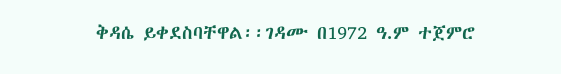ቅዳሴ ይቀደስባቸዋል፡፡ገዳሙ በ1972 ዓ.ም ተጀምሮ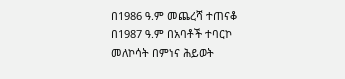በ1986 ዓ.ም መጨረሻ ተጠናቆ በ1987 ዓ.ም በአባቶች ተባርኮ መለኮሳት በምነና ሕይወት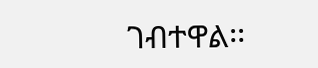ገብተዋል፡፡